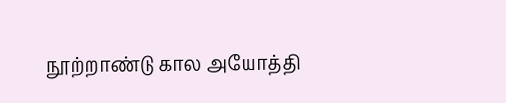நூற்றாண்டு கால அயோத்தி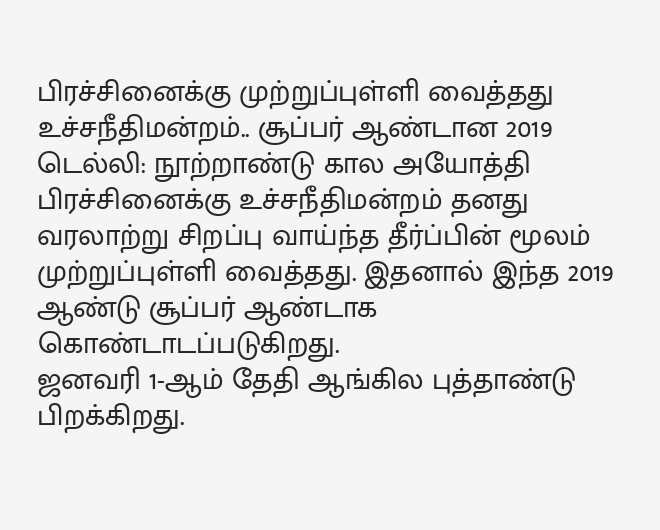பிரச்சினைக்கு முற்றுப்புள்ளி வைத்தது உச்சநீதிமன்றம்.. சூப்பர் ஆண்டான 2019
டெல்லி: நூற்றாண்டு கால அயோத்தி பிரச்சினைக்கு உச்சநீதிமன்றம் தனது வரலாற்று சிறப்பு வாய்ந்த தீர்ப்பின் மூலம் முற்றுப்புள்ளி வைத்தது. இதனால் இந்த 2019 ஆண்டு சூப்பர் ஆண்டாக கொண்டாடப்படுகிறது.
ஜனவரி 1-ஆம் தேதி ஆங்கில புத்தாண்டு பிறக்கிறது.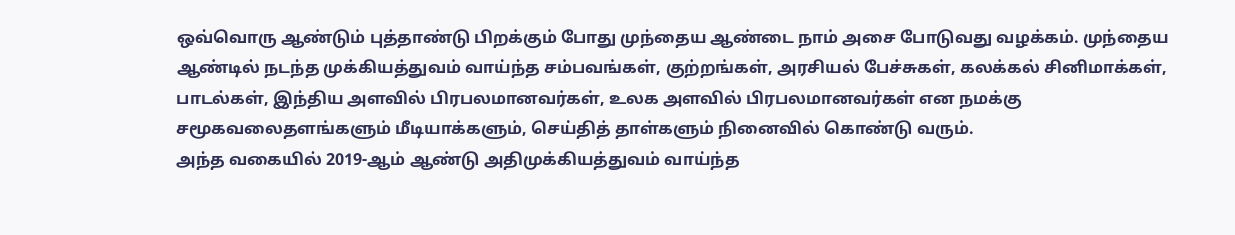ஒவ்வொரு ஆண்டும் புத்தாண்டு பிறக்கும் போது முந்தைய ஆண்டை நாம் அசை போடுவது வழக்கம். முந்தைய ஆண்டில் நடந்த முக்கியத்துவம் வாய்ந்த சம்பவங்கள், குற்றங்கள், அரசியல் பேச்சுகள், கலக்கல் சினிமாக்கள், பாடல்கள், இந்திய அளவில் பிரபலமானவர்கள், உலக அளவில் பிரபலமானவர்கள் என நமக்கு சமூகவலைதளங்களும் மீடியாக்களும், செய்தித் தாள்களும் நினைவில் கொண்டு வரும்.
அந்த வகையில் 2019-ஆம் ஆண்டு அதிமுக்கியத்துவம் வாய்ந்த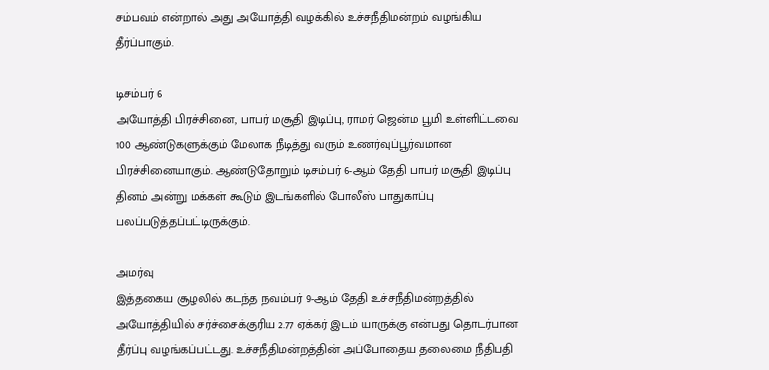சம்பவம் என்றால் அது அயோத்தி வழக்கில் உச்சநீதிமன்றம் வழங்கிய தீர்ப்பாகும்.

டிசம்பர் 6
அயோத்தி பிரச்சினை, பாபர் மசூதி இடிப்பு, ராமர் ஜென்ம பூமி உள்ளிட்டவை 100 ஆண்டுகளுக்கும் மேலாக நீடித்து வரும் உணர்வுப்பூர்வமான பிரச்சினையாகும். ஆண்டுதோறும் டிசம்பர் 6-ஆம் தேதி பாபர் மசூதி இடிப்பு தினம் அன்று மக்கள் கூடும் இடங்களில் போலீஸ் பாதுகாப்பு பலப்படுத்தப்பட்டிருக்கும்.

அமர்வு
இத்தகைய சூழலில் கடந்த நவம்பர் 9-ஆம் தேதி உச்சநீதிமன்றத்தில் அயோத்தியில் சர்ச்சைக்குரிய 2.77 ஏக்கர் இடம் யாருக்கு என்பது தொடர்பான தீர்ப்பு வழங்கப்பட்டது. உச்சநீதிமன்றத்தின் அப்போதைய தலைமை நீதிபதி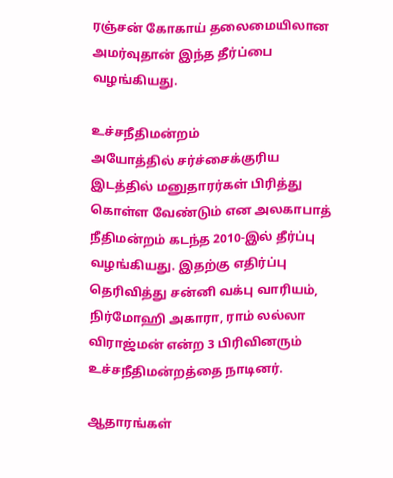ரஞ்சன் கோகாய் தலைமையிலான அமர்வுதான் இந்த தீர்ப்பை வழங்கியது.

உச்சநீதிமன்றம்
அயோத்தில் சர்ச்சைக்குரிய இடத்தில் மனுதாரர்கள் பிரித்து கொள்ள வேண்டும் என அலகாபாத் நீதிமன்றம் கடந்த 2010-இல் தீர்ப்பு வழங்கியது. இதற்கு எதிர்ப்பு தெரிவித்து சன்னி வக்பு வாரியம், நிர்மோஹி அகாரா, ராம் லல்லா விராஜ்மன் என்ற 3 பிரிவினரும் உச்சநீதிமன்றத்தை நாடினர்.

ஆதாரங்கள்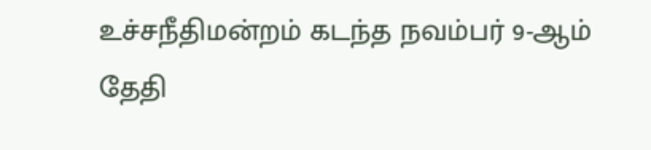உச்சநீதிமன்றம் கடந்த நவம்பர் 9-ஆம் தேதி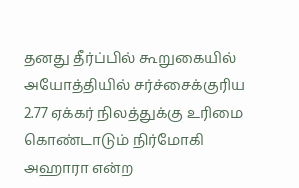தனது தீர்ப்பில் கூறுகையில் அயோத்தியில் சர்ச்சைக்குரிய 2.77 ஏக்கர் நிலத்துக்கு உரிமை கொண்டாடும் நிர்மோகி அஹாரா என்ற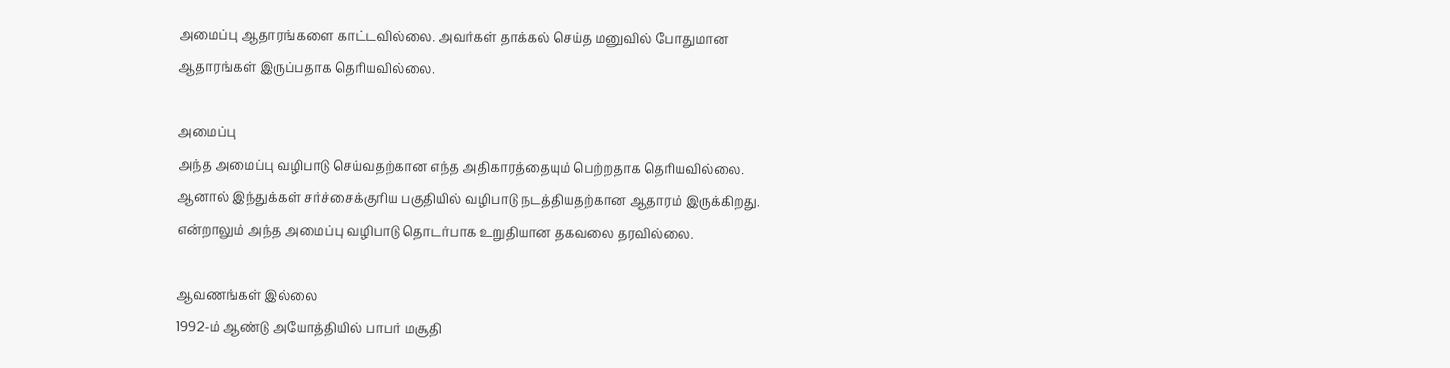அமைப்பு ஆதாரங்களை காட்டவில்லை. அவர்கள் தாக்கல் செய்த மனுவில் போதுமான ஆதாரங்கள் இருப்பதாக தெரியவில்லை.

அமைப்பு
அந்த அமைப்பு வழிபாடு செய்வதற்கான எந்த அதிகாரத்தையும் பெற்றதாக தெரியவில்லை. ஆனால் இந்துக்கள் சர்ச்சைக்குரிய பகுதியில் வழிபாடு நடத்தியதற்கான ஆதாரம் இருக்கிறது. என்றாலும் அந்த அமைப்பு வழிபாடு தொடர்பாக உறுதியான தகவலை தரவில்லை.

ஆவணங்கள் இல்லை
1992-ம் ஆண்டு அயோத்தியில் பாபர் மசூதி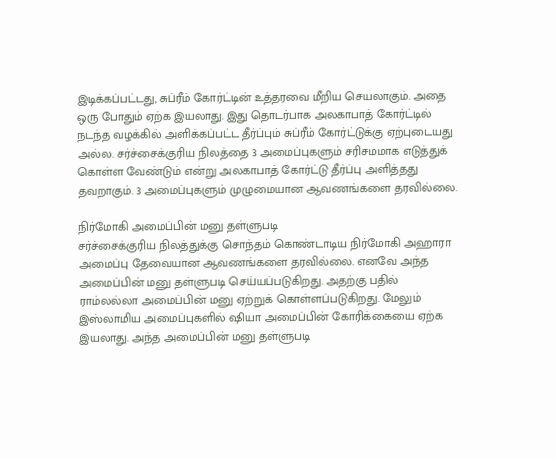இடிக்கப்பட்டது, சுப்ரீம் கோர்ட்டின் உத்தரவை மீறிய செயலாகும். அதை ஒரு போதும் ஏற்க இயலாது. இது தொடர்பாக அலகாபாத் கோர்ட்டில் நடந்த வழக்கில் அளிக்கப்பட்ட தீர்ப்பும் சுப்ரீம் கோர்ட்டுக்கு ஏற்புடையது அல்ல. சர்ச்சைக்குரிய நிலத்தை 3 அமைப்புகளும் சரிசமமாக எடுத்துக் கொள்ள வேண்டும் என்று அலகாபாத் கோர்ட்டு தீர்ப்பு அளித்தது தவறாகும். 3 அமைப்புகளும் முழுமையான ஆவணங்களை தரவில்லை.

நிர்மோகி அமைப்பின் மனு தள்ளுபடி
சர்ச்சைக்குரிய நிலத்துக்கு சொந்தம் கொண்டாடிய நிர்மோகி அஹாரா அமைப்பு தேவையான ஆவணங்களை தரவில்லை. எனவே அந்த அமைப்பின் மனு தள்ளுபடி செய்யப்படுகிறது. அதற்கு பதில் ராம்லல்லா அமைப்பின் மனு ஏற்றுக் கொள்ளப்படுகிறது. மேலும் இஸ்லாமிய அமைப்புகளில் ஷியா அமைப்பின் கோரிக்கையை ஏற்க இயலாது. அந்த அமைப்பின் மனு தள்ளுபடி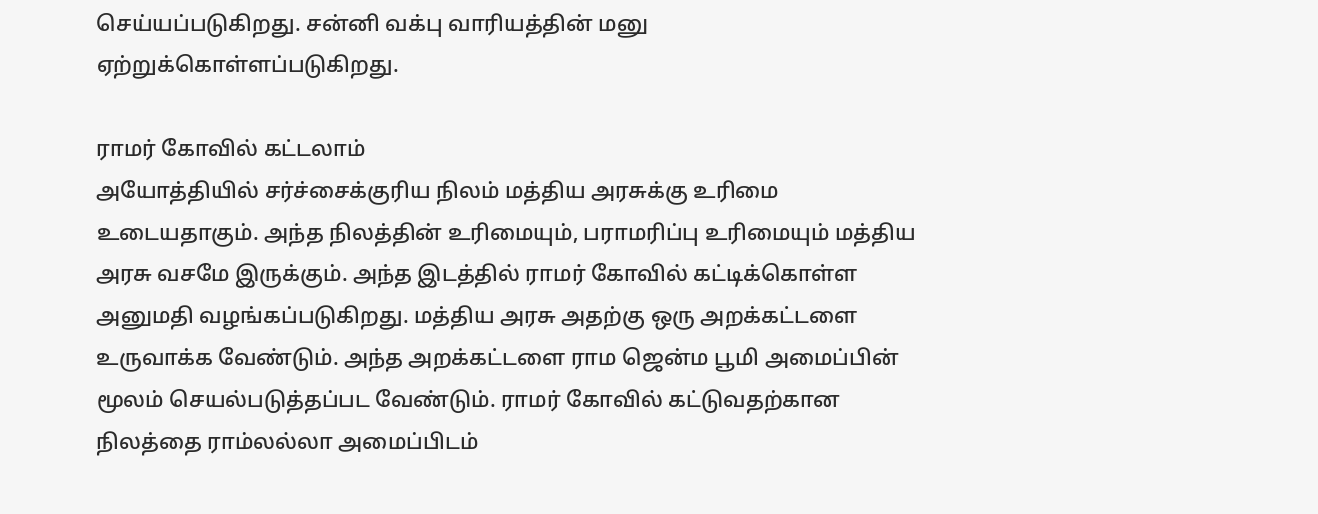செய்யப்படுகிறது. சன்னி வக்பு வாரியத்தின் மனு ஏற்றுக்கொள்ளப்படுகிறது.

ராமர் கோவில் கட்டலாம்
அயோத்தியில் சர்ச்சைக்குரிய நிலம் மத்திய அரசுக்கு உரிமை உடையதாகும். அந்த நிலத்தின் உரிமையும், பராமரிப்பு உரிமையும் மத்திய அரசு வசமே இருக்கும். அந்த இடத்தில் ராமர் கோவில் கட்டிக்கொள்ள அனுமதி வழங்கப்படுகிறது. மத்திய அரசு அதற்கு ஒரு அறக்கட்டளை உருவாக்க வேண்டும். அந்த அறக்கட்டளை ராம ஜென்ம பூமி அமைப்பின் மூலம் செயல்படுத்தப்பட வேண்டும். ராமர் கோவில் கட்டுவதற்கான நிலத்தை ராம்லல்லா அமைப்பிடம்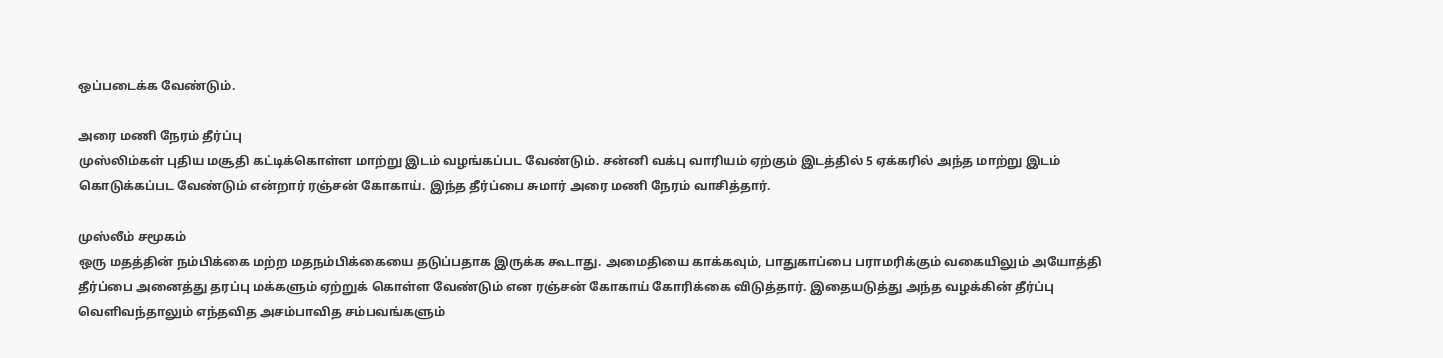ஒப்படைக்க வேண்டும்.

அரை மணி நேரம் தீர்ப்பு
முஸ்லிம்கள் புதிய மசூதி கட்டிக்கொள்ள மாற்று இடம் வழங்கப்பட வேண்டும். சன்னி வக்பு வாரியம் ஏற்கும் இடத்தில் 5 ஏக்கரில் அந்த மாற்று இடம் கொடுக்கப்பட வேண்டும் என்றார் ரஞ்சன் கோகாய். இந்த தீர்ப்பை சுமார் அரை மணி நேரம் வாசித்தார்.

முஸ்லீம் சமூகம்
ஒரு மதத்தின் நம்பிக்கை மற்ற மதநம்பிக்கையை தடுப்பதாக இருக்க கூடாது. அமைதியை காக்கவும், பாதுகாப்பை பராமரிக்கும் வகையிலும் அயோத்தி தீர்ப்பை அனைத்து தரப்பு மக்களும் ஏற்றுக் கொள்ள வேண்டும் என ரஞ்சன் கோகாய் கோரிக்கை விடுத்தார். இதையடுத்து அந்த வழக்கின் தீர்ப்பு வெளிவந்தாலும் எந்தவித அசம்பாவித சம்பவங்களும்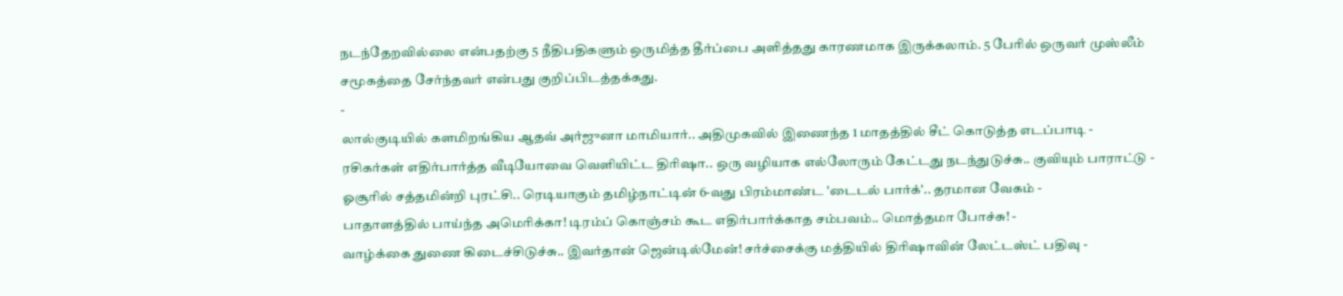நடந்தேறவில்லை என்பதற்கு 5 நீதிபதிகளும் ஒருமித்த தீர்ப்பை அளித்தது காரணமாக இருக்கலாம். 5 பேரில் ஒருவர் முஸ்லீம் சமூகத்தை சேர்ந்தவர் என்பது குறிப்பிடத்தக்கது.
-
லால்குடியில் களமிறங்கிய ஆதவ் அர்ஜுனா மாமியார்.. அதிமுகவில் இணைந்த 1 மாதத்தில் சீட் கொடுத்த எடப்பாடி -
ரசிகர்கள் எதிர்பார்த்த வீடியோவை வெளியிட்ட திரிஷா.. ஒரு வழியாக எல்லோரும் கேட்டது நடந்துடுச்சு.. குவியும் பாராட்டு -
ஓசூரில் சத்தமின்றி புரட்சி.. ரெடியாகும் தமிழ்நாட்டின் 6-வது பிரம்மாண்ட 'டைடல் பார்க்'.. தரமான வேகம் -
பாதாளத்தில் பாய்ந்த அமெரிக்கா! டிரம்ப் கொஞ்சம் கூட எதிர்பார்க்காத சம்பவம்.. மொத்தமா போச்சு! -
வாழ்க்கை துணை கிடைச்சிடுச்சு.. இவர்தான் ஜென்டில்மேன்! சர்ச்சைக்கு மத்தியில் திரிஷாவின் லேட்டஸ்ட் பதிவு -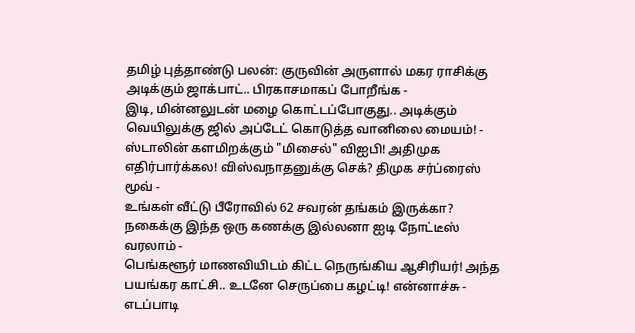தமிழ் புத்தாண்டு பலன்: குருவின் அருளால் மகர ராசிக்கு அடிக்கும் ஜாக்பாட்.. பிரகாசமாகப் போறீங்க -
இடி, மின்னலுடன் மழை கொட்டப்போகுது.. அடிக்கும் வெயிலுக்கு ஜில் அப்டேட் கொடுத்த வானிலை மையம்! -
ஸ்டாலின் களமிறக்கும் "மிசைல்" விஐபி! அதிமுக எதிர்பார்க்கல! விஸ்வநாதனுக்கு செக்? திமுக சர்ப்ரைஸ் மூவ் -
உங்கள் வீட்டு பீரோவில் 62 சவரன் தங்கம் இருக்கா? நகைக்கு இந்த ஒரு கணக்கு இல்லனா ஐடி நோட்டீஸ் வரலாம் -
பெங்களூர் மாணவியிடம் கிட்ட நெருங்கிய ஆசிரியர்! அந்த பயங்கர காட்சி.. உடனே செருப்பை கழட்டி! என்னாச்சு -
எடப்பாடி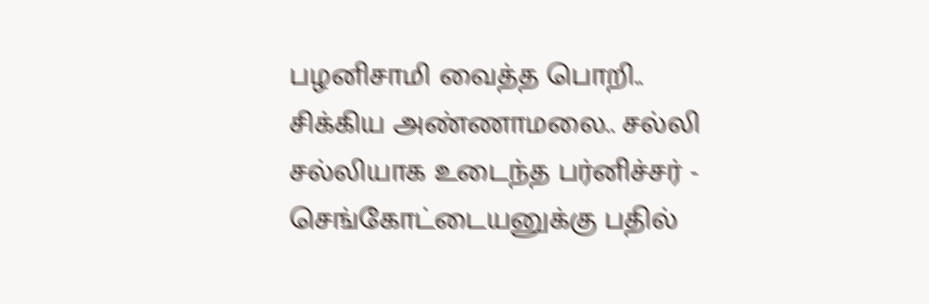பழனிசாமி வைத்த பொறி.. சிக்கிய அண்ணாமலை.. சல்லி சல்லியாக உடைந்த பர்னிச்சர் -
செங்கோட்டையனுக்கு பதில்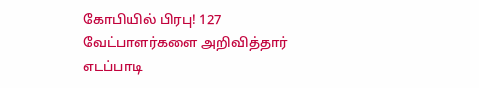கோபியில் பிரபு! 127 வேட்பாளர்களை அறிவித்தார் எடப்பாடி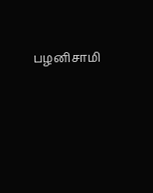பழனிசாமி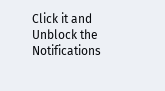Click it and Unblock the Notifications